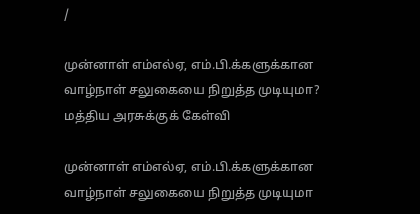/

முன்னாள் எம்எல்ஏ, எம்.பி.க்களுக்கான வாழ்நாள் சலுகையை நிறுத்த முடியுமா? மத்திய அரசுக்குக் கேள்வி

முன்னாள் எம்எல்ஏ, எம்.பி.க்களுக்கான வாழ்நாள் சலுகையை நிறுத்த முடியுமா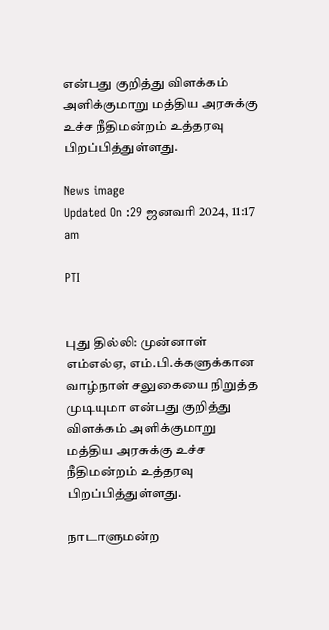என்பது குறித்து விளக்கம் அளிக்குமாறு மத்திய அரசுக்கு உச்ச நீதிமன்றம் உத்தரவு பிறப்பித்துள்ளது.

News image
Updated On :29 ஜனவரி 2024, 11:17 am

PTI


புது தில்லி: முன்னாள் எம்எல்ஏ, எம்.பி.க்களுக்கான வாழ்நாள் சலுகையை நிறுத்த முடியுமா என்பது குறித்து விளக்கம் அளிக்குமாறு மத்திய அரசுக்கு உச்ச நீதிமன்றம் உத்தரவு பிறப்பித்துள்ளது.

நாடாளுமன்ற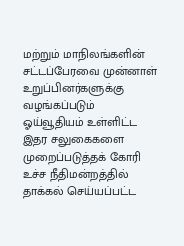மற்றும் மாநிலங்களின் சட்டப்பேரவை முன்னாள் உறுப்பினர்களுக்கு வழங்கப்படும் ஓய்வூதியம் உள்ளிட்ட இதர சலுகைகளை முறைப்படுத்தக் கோரி உச்ச நீதிமன்றத்தில் தாக்கல் செய்யப்பட்ட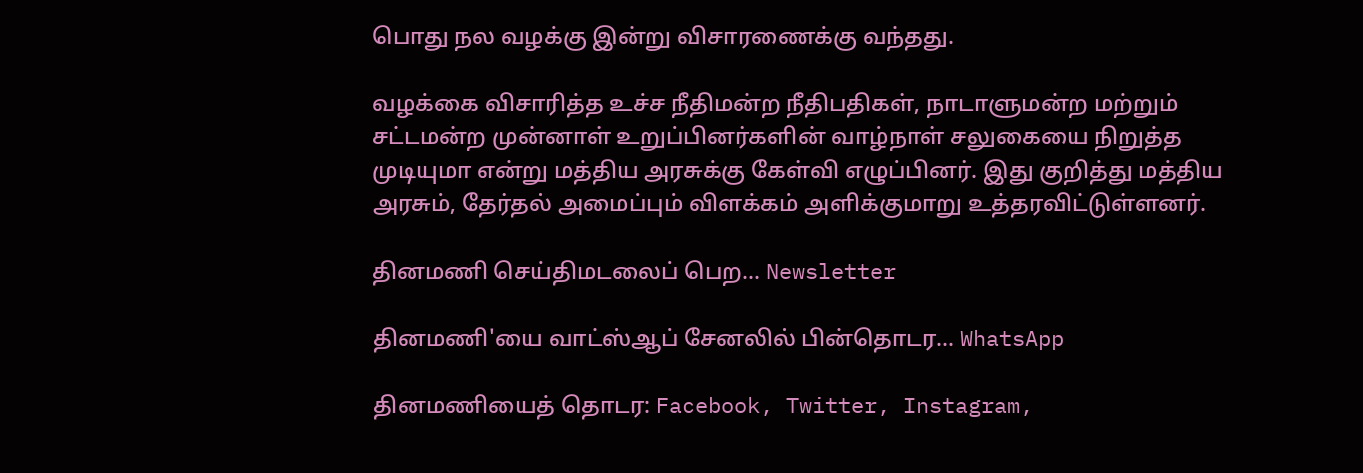பொது நல வழக்கு இன்று விசாரணைக்கு வந்தது.

வழக்கை விசாரித்த உச்ச நீதிமன்ற நீதிபதிகள், நாடாளுமன்ற மற்றும் சட்டமன்ற முன்னாள் உறுப்பினர்களின் வாழ்நாள் சலுகையை நிறுத்த முடியுமா என்று மத்திய அரசுக்கு கேள்வி எழுப்பினர். இது குறித்து மத்திய அரசும், தேர்தல் அமைப்பும் விளக்கம் அளிக்குமாறு உத்தரவிட்டுள்ளனர்.

தினமணி செய்திமடலைப் பெற... Newsletter

தினமணி'யை வாட்ஸ்ஆப் சேனலில் பின்தொடர... WhatsApp

தினமணியைத் தொடர: Facebook, Twitter, Instagram,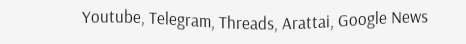Youtube, Telegram, Threads, Arattai, Google News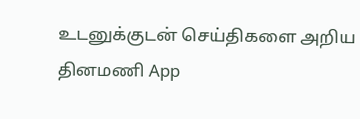உடனுக்குடன் செய்திகளை அறிய தினமணி App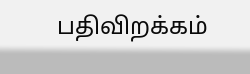பதிவிறக்கம்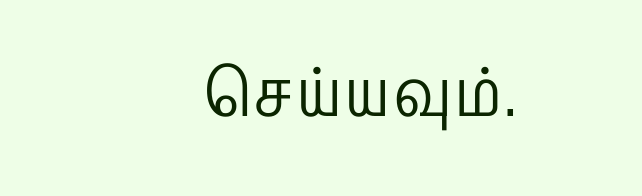செய்யவும்.